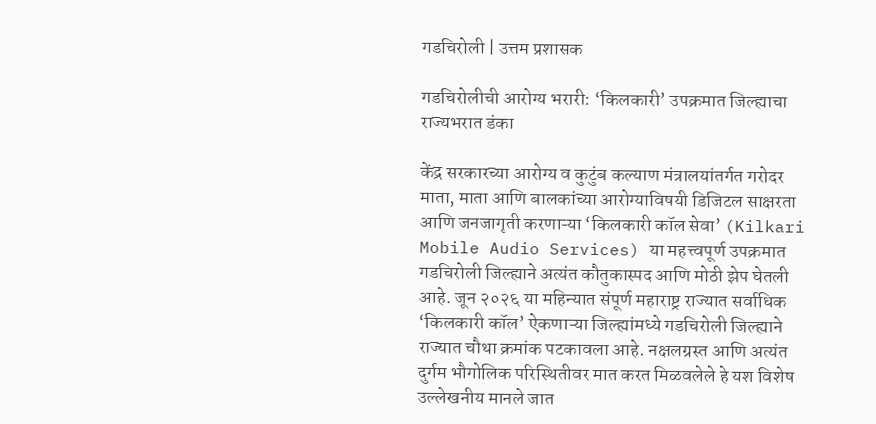गडचिरोली | उत्तम प्रशासक

गडचिरोलीची आरोग्य भरारी: ‘किलकारी’ उपक्रमात जिल्ह्याचा राज्यभरात डंका

केंद्र सरकारच्या आरोग्य व कुटुंब कल्याण मंत्रालयांतर्गत गरोदर माता, माता आणि बालकांच्या आरोग्याविषयी डिजिटल साक्षरता आणि जनजागृती करणाऱ्या ‘किलकारी कॉल सेवा’ (Kilkari Mobile Audio Services) या महत्त्वपूर्ण उपक्रमात गडचिरोली जिल्ह्याने अत्यंत कौतुकास्पद आणि मोठी झेप घेतली आहे. जून २०२६ या महिन्यात संपूर्ण महाराष्ट्र राज्यात सर्वाधिक ‘किलकारी कॉल’ ऐकणाऱ्या जिल्ह्यांमध्ये गडचिरोली जिल्ह्याने राज्यात चौथा क्रमांक पटकावला आहे. नक्षलग्रस्त आणि अत्यंत दुर्गम भौगोलिक परिस्थितीवर मात करत मिळवलेले हे यश विशेष उल्लेखनीय मानले जात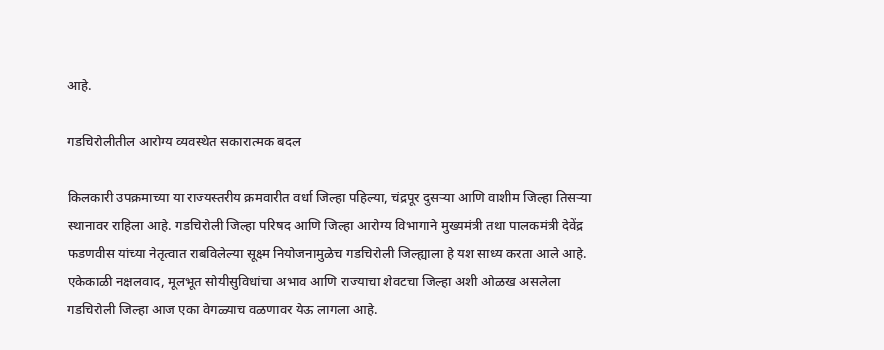आहे.

गडचिरोलीतील आरोग्य व्यवस्थेत सकारात्मक बदल

किलकारी उपक्रमाच्या या राज्यस्तरीय क्रमवारीत वर्धा जिल्हा पहिल्या, चंद्रपूर दुसऱ्या आणि वाशीम जिल्हा तिसऱ्या स्थानावर राहिला आहे. गडचिरोली जिल्हा परिषद आणि जिल्हा आरोग्य विभागाने मुख्यमंत्री तथा पालकमंत्री देवेंद्र फडणवीस यांच्या नेतृत्वात राबविलेल्या सूक्ष्म नियोजनामुळेच गडचिरोली जिल्ह्याला हे यश साध्य करता आले आहे. एकेकाळी नक्षलवाद, मूलभूत सोयीसुविधांचा अभाव आणि राज्याचा शेवटचा जिल्हा अशी ओळख असलेला गडचिरोली जिल्हा आज एका वेगळ्याच वळणावर येऊ लागला आहे.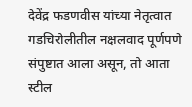देवेंद्र फडणवीस यांच्या नेतृत्वात गडचिरोलीतील नक्षलवाद पूर्णपणे संपुष्टात आला असून, तो आता स्टील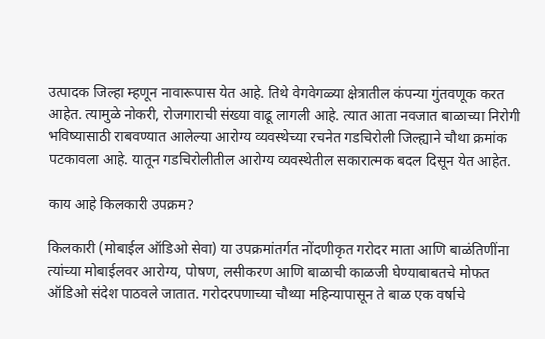उत्पादक जिल्हा म्हणून नावारूपास येत आहे. तिथे वेगवेगळ्या क्षेत्रातील कंपन्या गुंतवणूक करत आहेत. त्यामुळे नोकरी, रोजगाराची संख्या वाढू लागली आहे. त्यात आता नवजात बाळाच्या निरोगी भविष्यासाठी राबवण्यात आलेल्या आरोग्य व्यवस्थेच्या रचनेत गडचिरोली जिल्ह्याने चौथा क्रमांक पटकावला आहे. यातून गडचिरोलीतील आरोग्य व्यवस्थेतील सकारात्मक बदल दिसून येत आहेत.

काय आहे किलकारी उपक्रम?

किलकारी (मोबाईल ऑडिओ सेवा) या उपक्रमांतर्गत नोंदणीकृत गरोदर माता आणि बाळंतिणींना त्यांच्या मोबाईलवर आरोग्य, पोषण, लसीकरण आणि बाळाची काळजी घेण्याबाबतचे मोफत ऑडिओ संदेश पाठवले जातात. गरोदरपणाच्या चौथ्या महिन्यापासून ते बाळ एक वर्षाचे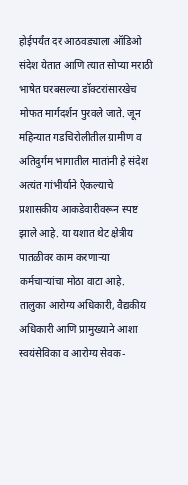होईपर्यंत दर आठवड्याला ऑडिओ संदेश येतात आणि त्यात सोप्या मराठी भाषेत घरबसल्या डॉक्टरांसारखेच मोफत मार्गदर्शन पुरवले जाते. जून महिन्यात गडचिरोलीतील ग्रामीण व अतिदुर्गम भागातील मातांनी हे संदेश अत्यंत गांभीर्याने ऐकल्याचे प्रशासकीय आकडेवारीवरून स्पष्ट झाले आहे. या यशात थेट क्षेत्रीय पातळीवर काम करणाऱ्या कर्मचाऱ्यांचा मोठा वाटा आहे. तालुका आरोग्य अधिकारी, वैद्यकीय अधिकारी आणि प्रामुख्याने आशा स्वयंसेविका व आरोग्य सेवक-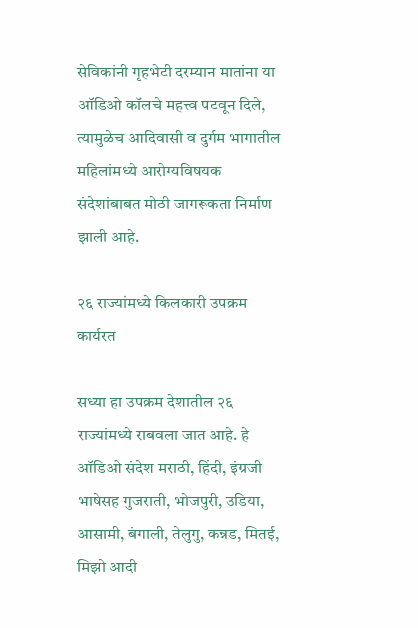सेविकांनी गृहभेटी दरम्यान मातांना या ऑडिओ कॉलचे महत्त्व पटवून दिले, त्यामुळेच आदिवासी व दुर्गम भागातील महिलांमध्ये आरोग्यविषयक संदेशांबाबत मोठी जागरूकता निर्माण झाली आहे.

२६ राज्यांमध्ये किलकारी उपक्रम कार्यरत

सध्या हा उपक्रम देशातील २६ राज्यांमध्ये राबवला जात आहे. हे ऑडिओ संदेश मराठी, हिंदी, इंग्रजी भाषेसह गुजराती, भोजपुरी, उडिया, आसामी, बंगाली, तेलुगु, कन्नड, मितई, मिझो आदी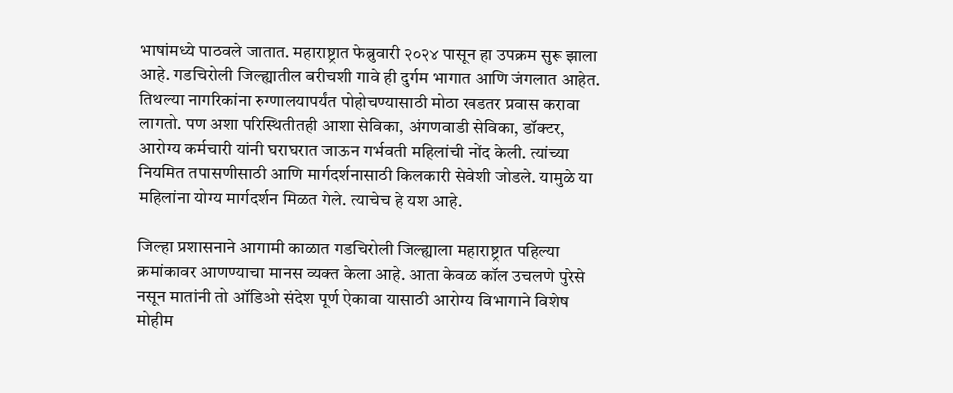भाषांमध्ये पाठवले जातात. महाराष्ट्रात फेब्रुवारी २०२४ पासून हा उपक्रम सुरू झाला आहे. गडचिरोली जिल्ह्यातील बरीचशी गावे ही दुर्गम भागात आणि जंगलात आहेत. तिथल्या नागरिकांना रुग्णालयापर्यंत पोहोचण्यासाठी मोठा खडतर प्रवास करावा लागतो. पण अशा परिस्थितीतही आशा सेविका, अंगणवाडी सेविका, डॉक्टर, आरोग्य कर्मचारी यांनी घराघरात जाऊन गर्भवती महिलांची नोंद केली. त्यांच्या नियमित तपासणीसाठी आणि मार्गदर्शनासाठी किलकारी सेवेशी जोडले. यामुळे या महिलांना योग्य मार्गदर्शन मिळत गेले. त्याचेच हे यश आहे.

जिल्हा प्रशासनाने आगामी काळात गडचिरोली जिल्ह्याला महाराष्ट्रात पहिल्या क्रमांकावर आणण्याचा मानस व्यक्त केला आहे. आता केवळ कॉल उचलणे पुरेसे नसून मातांनी तो ऑडिओ संदेश पूर्ण ऐकावा यासाठी आरोग्य विभागाने विशेष मोहीम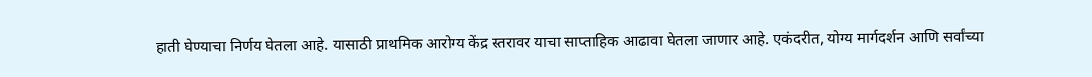हाती घेण्याचा निर्णय घेतला आहे. यासाठी प्राथमिक आरोग्य केंद्र स्तरावर याचा साप्ताहिक आढावा घेतला जाणार आहे. एकंदरीत, योग्य मार्गदर्शन आणि सर्वांच्या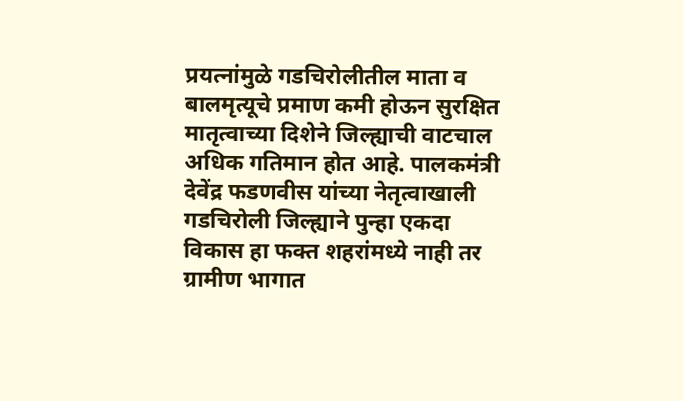प्रयत्नांमुळे गडचिरोलीतील माता व बालमृत्यूचे प्रमाण कमी होऊन सुरक्षित मातृत्वाच्या दिशेने जिल्ह्याची वाटचाल अधिक गतिमान होत आहे. पालकमंत्री देवेंद्र फडणवीस यांच्या नेतृत्वाखाली गडचिरोली जिल्ह्याने पुन्हा एकदा विकास हा फक्त शहरांमध्ये नाही तर ग्रामीण भागात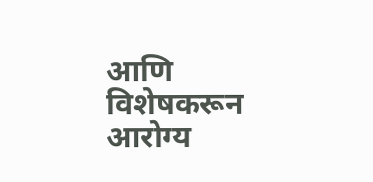आणि विशेषकरून आरोग्य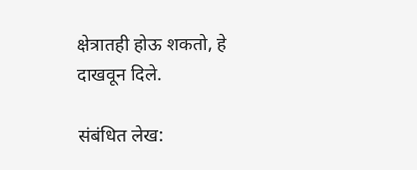क्षेत्रातही होऊ शकतो, हे दाखवून दिले.

संबंधित लेख: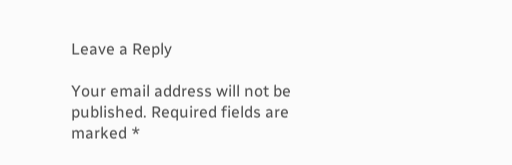Leave a Reply

Your email address will not be published. Required fields are marked *